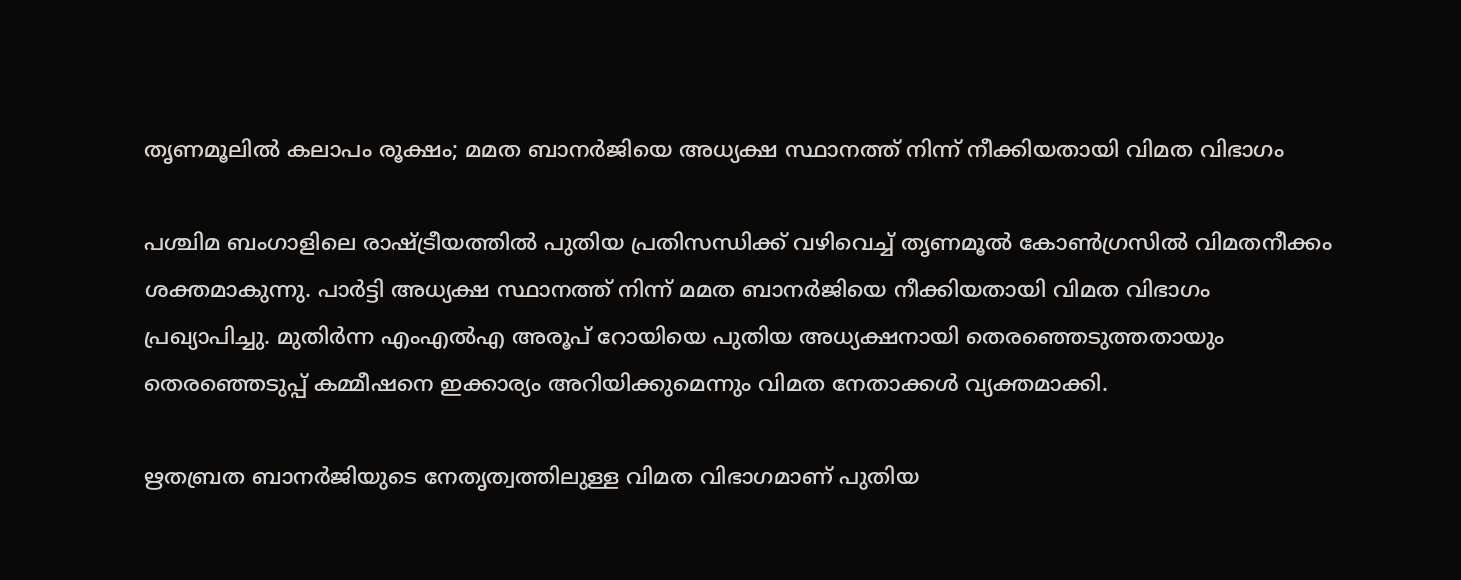തൃണമൂലിൽ കലാപം രൂക്ഷം; മമത ബാനർജിയെ അധ്യക്ഷ സ്ഥാനത്ത് നിന്ന് നീക്കിയതായി വിമത വിഭാഗം

പശ്ചിമ ബംഗാളിലെ രാഷ്ട്രീയത്തിൽ പുതിയ പ്രതിസന്ധിക്ക് വഴിവെച്ച് തൃണമൂൽ കോൺഗ്രസിൽ വിമതനീക്കം ശക്തമാകുന്നു. പാർട്ടി അധ്യക്ഷ സ്ഥാനത്ത് നിന്ന് മമത ബാനർജിയെ നീക്കിയതായി വിമത വിഭാഗം പ്രഖ്യാപിച്ചു. മുതിർന്ന എംഎൽഎ അരൂപ് റോയിയെ പുതിയ അധ്യക്ഷനായി തെരഞ്ഞെടുത്തതായും തെരഞ്ഞെടുപ്പ് കമ്മീഷനെ ഇക്കാര്യം അറിയിക്കുമെന്നും വിമത നേതാക്കൾ വ്യക്തമാക്കി.

ഋതബ്രത ബാനർജിയുടെ നേതൃത്വത്തിലുള്ള വിമത വിഭാഗമാണ് പുതിയ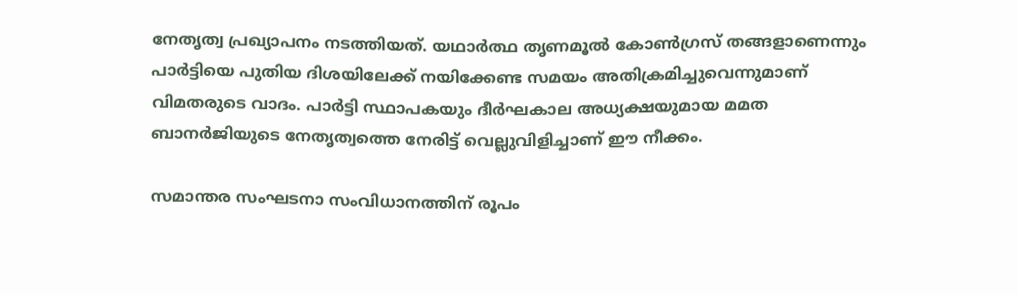നേതൃത്വ പ്രഖ്യാപനം നടത്തിയത്. യഥാർത്ഥ തൃണമൂൽ കോൺഗ്രസ് തങ്ങളാണെന്നും പാർട്ടിയെ പുതിയ ദിശയിലേക്ക് നയിക്കേണ്ട സമയം അതിക്രമിച്ചുവെന്നുമാണ് വിമതരുടെ വാദം. പാർട്ടി സ്ഥാപകയും ദീർഘകാല അധ്യക്ഷയുമായ മമത ബാനർജിയുടെ നേതൃത്വത്തെ നേരിട്ട് വെല്ലുവിളിച്ചാണ് ഈ നീക്കം.

സമാന്തര സംഘടനാ സംവിധാനത്തിന് രൂപം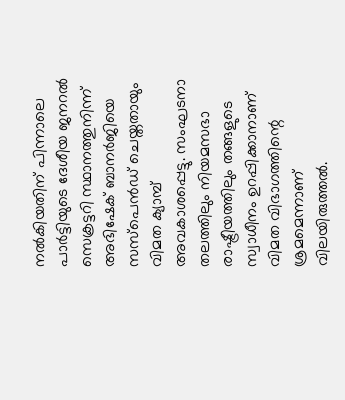നൽകിയതിന് പിന്നാലെ പാർട്ടിയുടെ ദേശീയ ജനറൽ സെക്രട്ടറി സ്ഥാനത്തുനിന്ന് അഭിഷേക് ബാനർജിയെ സസ്പെൻഡ് ചെയ്തതായും വിമത ക്യാമ്പ് അവകാശപ്പെട്ടു. സംഘടനാ തലത്തിലും നിയമസഭാ രാഷ്ട്രീയത്തിലും തങ്ങളുടെ സ്വാധീനം ഉറപ്പിക്കാനാണ് വിമത വിഭാഗത്തിന്റെ ശ്രമമെന്നാണ് വിലയിരുത്തൽ.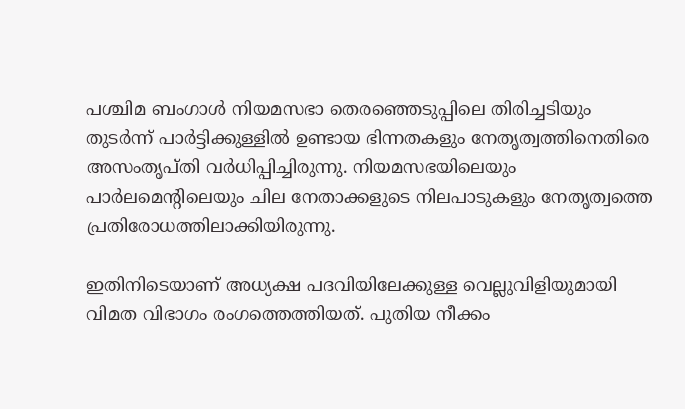പശ്ചിമ ബംഗാൾ നിയമസഭാ തെരഞ്ഞെടുപ്പിലെ തിരിച്ചടിയും തുടർന്ന് പാർട്ടിക്കുള്ളിൽ ഉണ്ടായ ഭിന്നതകളും നേതൃത്വത്തിനെതിരെ അസംതൃപ്തി വർധിപ്പിച്ചിരുന്നു. നിയമസഭയിലെയും പാർലമെന്റിലെയും ചില നേതാക്കളുടെ നിലപാടുകളും നേതൃത്വത്തെ പ്രതിരോധത്തിലാക്കിയിരുന്നു.

ഇതിനിടെയാണ് അധ്യക്ഷ പദവിയിലേക്കുള്ള വെല്ലുവിളിയുമായി വിമത വിഭാഗം രംഗത്തെത്തിയത്. പുതിയ നീക്കം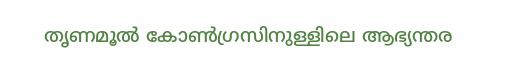തൃണമൂൽ കോൺഗ്രസിനുള്ളിലെ ആഭ്യന്തര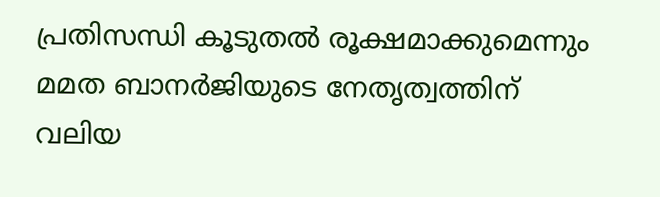പ്രതിസന്ധി കൂടുതൽ രൂക്ഷമാക്കുമെന്നും മമത ബാനർജിയുടെ നേതൃത്വത്തിന് വലിയ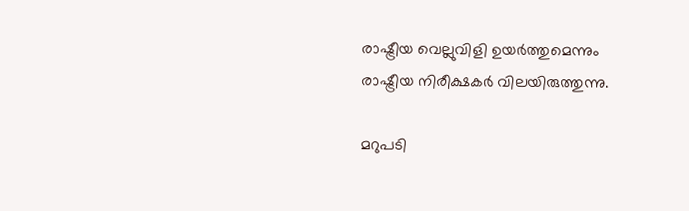രാഷ്ട്രീയ വെല്ലുവിളി ഉയർത്തുമെന്നും രാഷ്ട്രീയ നിരീക്ഷകർ വിലയിരുത്തുന്നു.

മറുപടി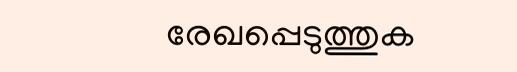രേഖപ്പെടുത്തുക